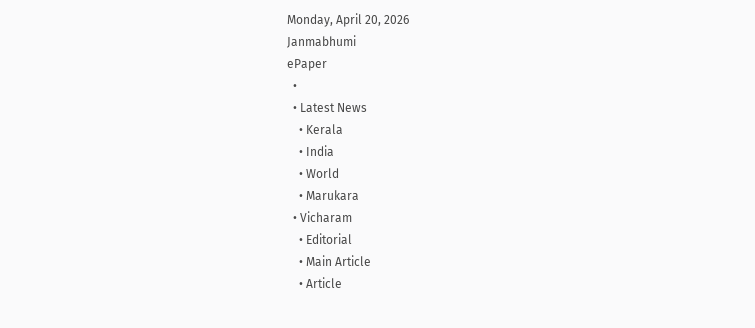Monday, April 20, 2026
Janmabhumi
ePaper
  •
  • Latest News
    • Kerala
    • India
    • World
    • Marukara
  • Vicharam
    • Editorial
    • Main Article
    • Article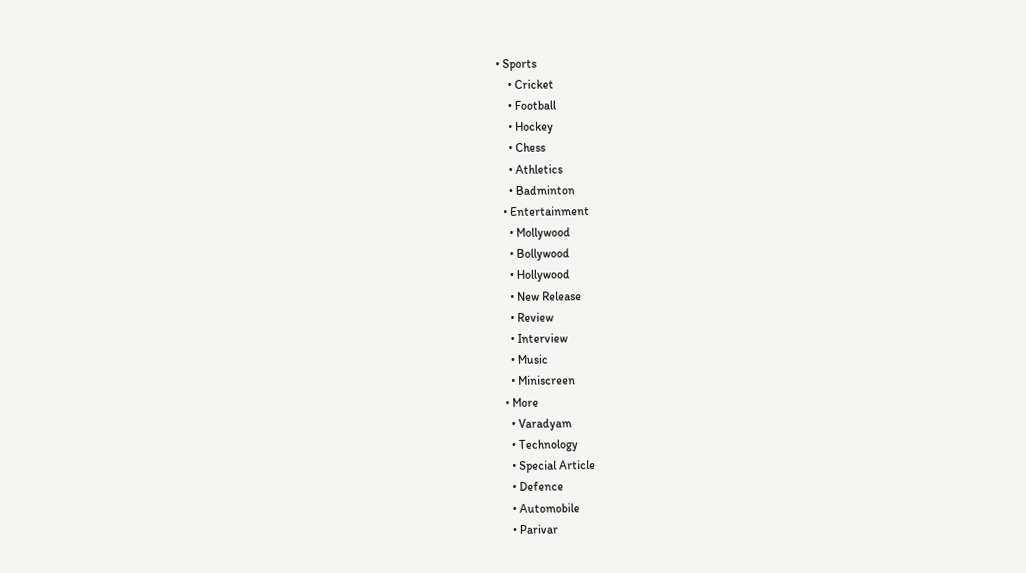• Sports
    • Cricket
    • Football
    • Hockey
    • Chess
    • Athletics
    • Badminton
  • Entertainment
    • Mollywood
    • Bollywood
    • Hollywood
    • New Release
    • Review
    • Interview
    • Music
    • Miniscreen
  • More
    • Varadyam
    • Technology
    • Special Article
    • Defence
    • Automobile
    • Parivar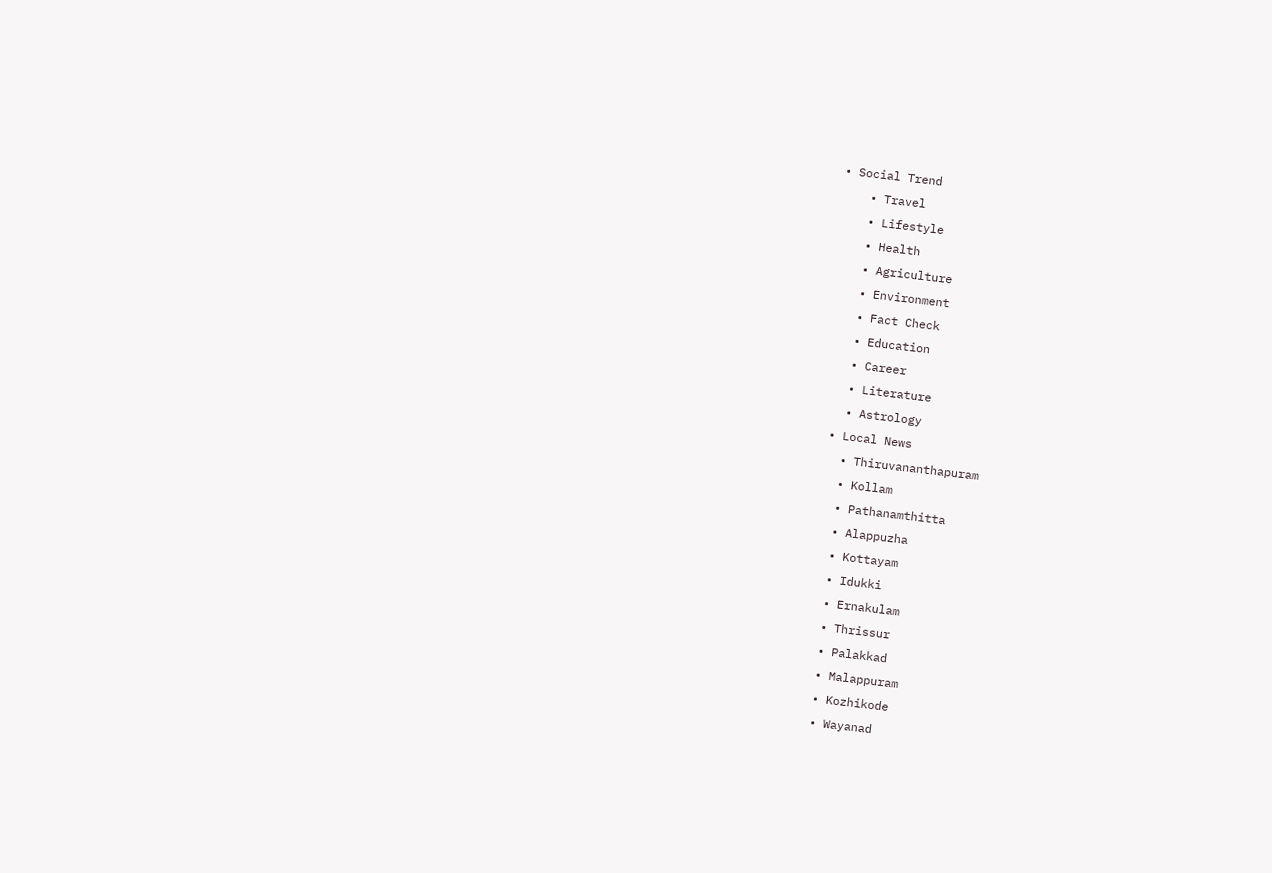• Social Trend
    • Travel
    • Lifestyle
    • Health
    • Agriculture
    • Environment
    • Fact Check
    • Education
    • Career
    • Literature
    • Astrology
  • Local News
    • Thiruvananthapuram
    • Kollam
    • Pathanamthitta
    • Alappuzha
    • Kottayam
    • Idukki
    • Ernakulam
    • Thrissur
    • Palakkad
    • Malappuram
    • Kozhikode
    • Wayanad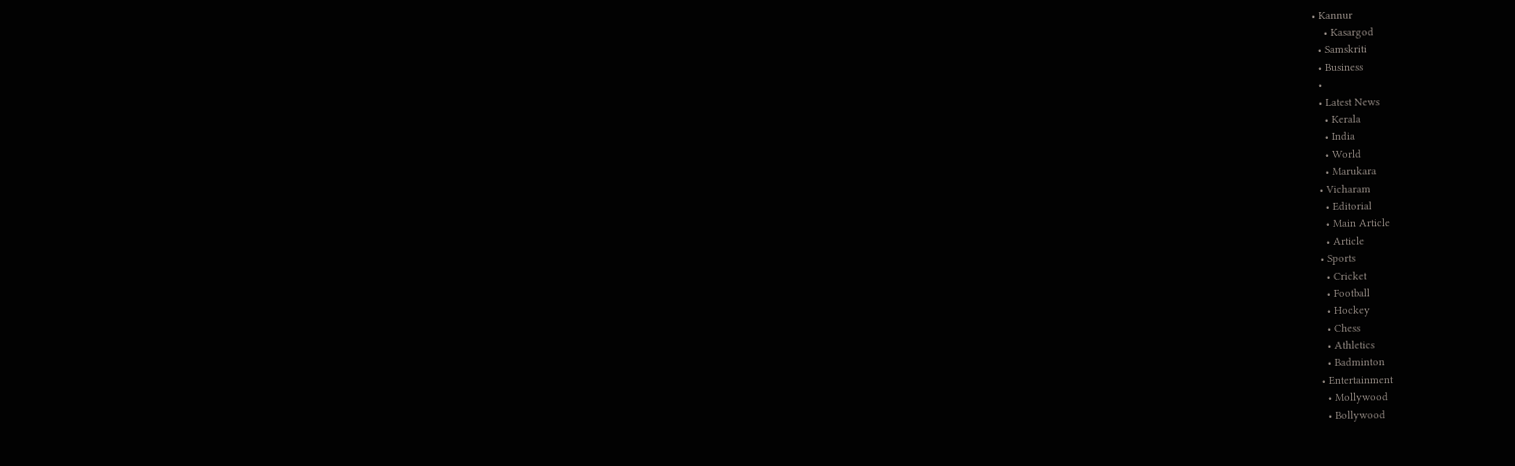• Kannur
    • Kasargod
  • Samskriti
  • Business
  •
  • Latest News
    • Kerala
    • India
    • World
    • Marukara
  • Vicharam
    • Editorial
    • Main Article
    • Article
  • Sports
    • Cricket
    • Football
    • Hockey
    • Chess
    • Athletics
    • Badminton
  • Entertainment
    • Mollywood
    • Bollywood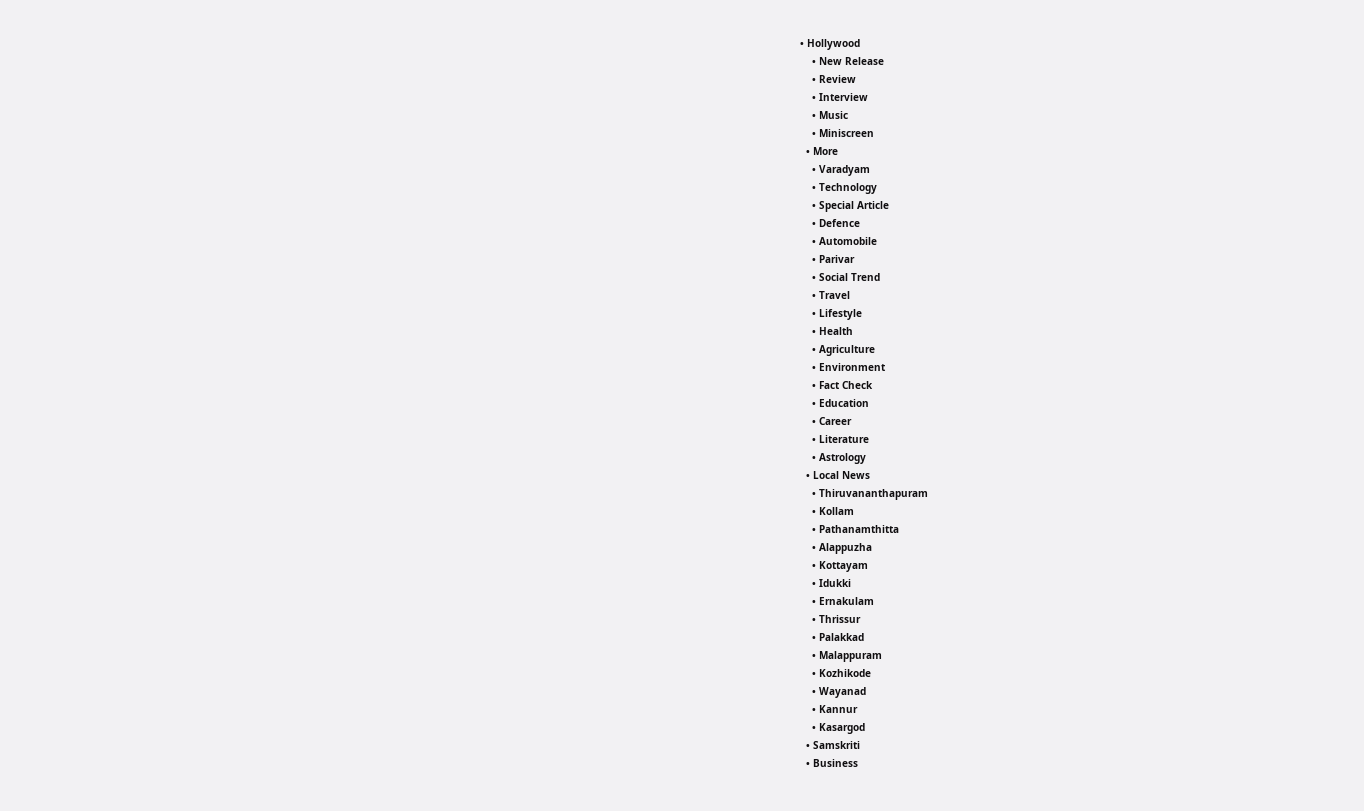• Hollywood
    • New Release
    • Review
    • Interview
    • Music
    • Miniscreen
  • More
    • Varadyam
    • Technology
    • Special Article
    • Defence
    • Automobile
    • Parivar
    • Social Trend
    • Travel
    • Lifestyle
    • Health
    • Agriculture
    • Environment
    • Fact Check
    • Education
    • Career
    • Literature
    • Astrology
  • Local News
    • Thiruvananthapuram
    • Kollam
    • Pathanamthitta
    • Alappuzha
    • Kottayam
    • Idukki
    • Ernakulam
    • Thrissur
    • Palakkad
    • Malappuram
    • Kozhikode
    • Wayanad
    • Kannur
    • Kasargod
  • Samskriti
  • Business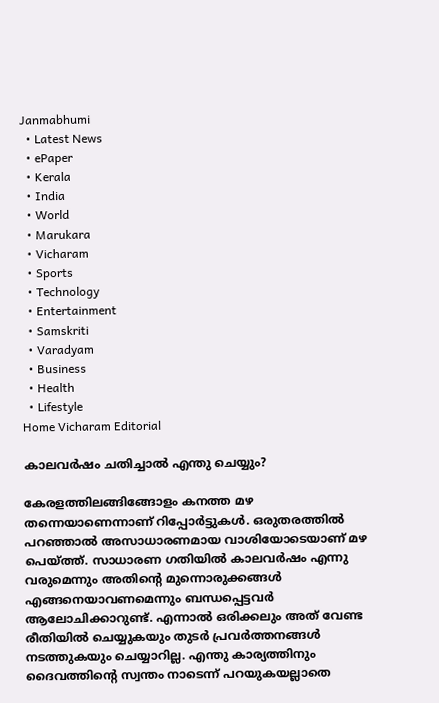Janmabhumi
  • Latest News
  • ePaper
  • Kerala
  • India
  • World
  • Marukara
  • Vicharam
  • Sports
  • Technology
  • Entertainment
  • Samskriti
  • Varadyam
  • Business
  • Health
  • Lifestyle
Home Vicharam Editorial

കാലവര്‍ഷം ചതിച്ചാല്‍ എന്തു ചെയ്യും?

കേരളത്തിലങ്ങിങ്ങോളം കനത്ത മഴ തന്നെയാണെന്നാണ് റിപ്പോര്‍ട്ടുകള്‍. ഒരുതരത്തില്‍ പറഞ്ഞാല്‍ അസാധാരണമായ വാശിയോടെയാണ് മഴ പെയ്‌ത്ത്. സാധാരണ ഗതിയില്‍ കാലവര്‍ഷം എന്നു വരുമെന്നും അതിന്റെ മുന്നൊരുക്കങ്ങള്‍ എങ്ങനെയാവണമെന്നും ബന്ധപ്പെട്ടവര്‍ ആലോചിക്കാറുണ്ട്. എന്നാല്‍ ഒരിക്കലും അത് വേണ്ട രീതിയില്‍ ചെയ്യുകയും തുടര്‍ പ്രവര്‍ത്തനങ്ങള്‍ നടത്തുകയും ചെയ്യാറില്ല. എന്തു കാര്യത്തിനും ദൈവത്തിന്റെ സ്വന്തം നാടെന്ന് പറയുകയല്ലാതെ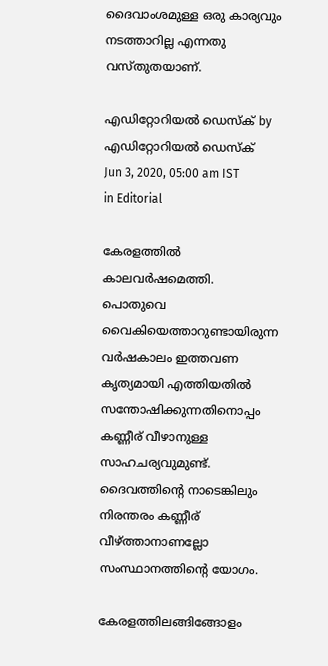ദൈവാംശമുള്ള ഒരു കാര്യവും നടത്താറില്ല എന്നതു വസ്തുതയാണ്.

എഡിറ്റോറിയൽ ഡെസ്ക് by എഡിറ്റോറിയൽ ഡെസ്ക്
Jun 3, 2020, 05:00 am IST
in Editorial

കേരളത്തില്‍ കാലവര്‍ഷമെത്തി. പൊതുവെ വൈകിയെത്താറുണ്ടായിരുന്ന വര്‍ഷകാലം ഇത്തവണ കൃത്യമായി എത്തിയതില്‍ സന്തോഷിക്കുന്നതിനൊപ്പം കണ്ണീര് വീഴാനുള്ള സാഹചര്യവുമുണ്ട്. ദൈവത്തിന്റെ നാടെങ്കിലും നിരന്തരം കണ്ണീര് വീഴ്‌ത്താനാണല്ലോ സംസ്ഥാനത്തിന്റെ യോഗം.

കേരളത്തിലങ്ങിങ്ങോളം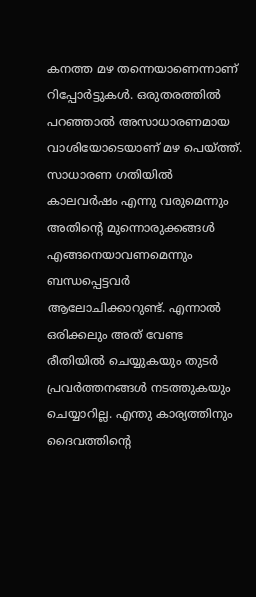കനത്ത മഴ തന്നെയാണെന്നാണ് റിപ്പോര്‍ട്ടുകള്‍. ഒരുതരത്തില്‍ പറഞ്ഞാല്‍ അസാധാരണമായ വാശിയോടെയാണ് മഴ പെയ്‌ത്ത്. സാധാരണ ഗതിയില്‍ കാലവര്‍ഷം എന്നു വരുമെന്നും അതിന്റെ മുന്നൊരുക്കങ്ങള്‍ എങ്ങനെയാവണമെന്നും ബന്ധപ്പെട്ടവര്‍ ആലോചിക്കാറുണ്ട്. എന്നാല്‍ ഒരിക്കലും അത് വേണ്ട രീതിയില്‍ ചെയ്യുകയും തുടര്‍ പ്രവര്‍ത്തനങ്ങള്‍ നടത്തുകയും ചെയ്യാറില്ല. എന്തു കാര്യത്തിനും ദൈവത്തിന്റെ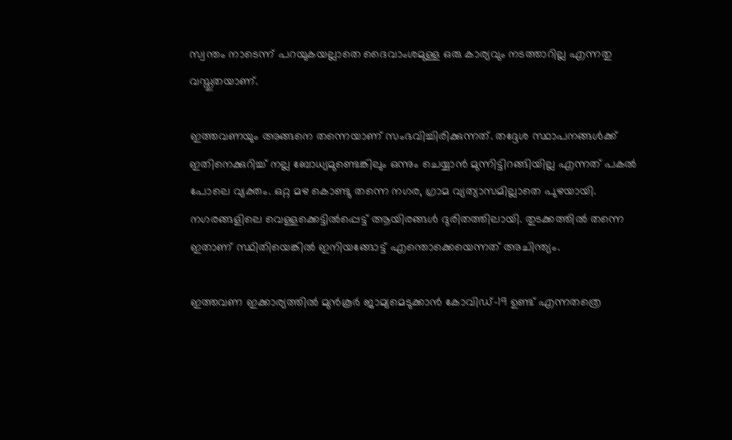സ്വന്തം നാടെന്ന് പറയുകയല്ലാതെ ദൈവാംശമുള്ള ഒരു കാര്യവും നടത്താറില്ല എന്നതു വസ്തുതയാണ്.

ഇത്തവണയും അങ്ങനെ തന്നെയാണ് സംഭവിച്ചിരിക്കുന്നത്. തദ്ദേശ സ്ഥാപനങ്ങള്‍ക്ക് ഇതിനെക്കുറിച്ച് നല്ല ബോധ്യമുണ്ടെങ്കിലും ഒന്നും ചെയ്യാന്‍ മുന്നിട്ടിറങ്ങിയില്ല എന്നത് പകല്‍ പോലെ വ്യക്തം. ഒറ്റ മഴ കൊണ്ടു തന്നെ നഗര, ഗ്രാമ വ്യത്യാസമില്ലാതെ പുഴയായി. നഗരങ്ങളിലെ വെള്ളക്കെട്ടില്‍പ്പെട്ട് ആയിരങ്ങള്‍ ദുരിതത്തിലായി. തുടക്കത്തില്‍ തന്നെ ഇതാണ് സ്ഥിതിയെങ്കില്‍ ഇനിയങ്ങോട്ട് എന്തൊക്കെയെന്നത് അചിന്ത്യം.

ഇത്തവണ ഇക്കാര്യത്തില്‍ മുന്‍കൂര്‍ ജാമ്യമെടുക്കാന്‍ കോവിഡ്-19 ഉണ്ട് എന്നതത്രെ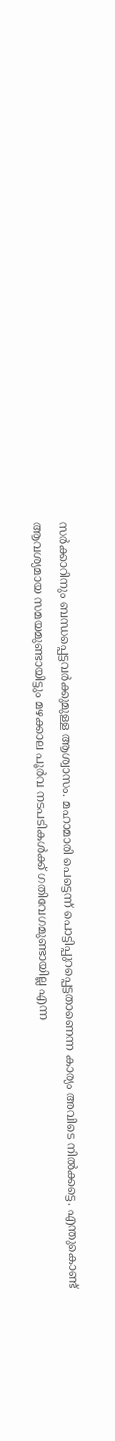സര്‍ക്കാറിനും ബന്ധപ്പെട്ടവര്‍ക്കുമുള്ള ആശ്വാസം. മഹാമാരി പെട്ടെന്ന് പൊട്ടിപ്പുറപ്പെട്ടതാണെന്ന കാര്യം അവിടെ നില്‍ക്കട്ടെ. എന്തുകൊണ്ട് ആവശ്യമായ സമയമുണ്ടായിട്ടും മഴക്കാല പൂര്‍വ നടപടികള്‍ക്ക് ഗതിവേഗമുണ്ടായില്ല എന്ന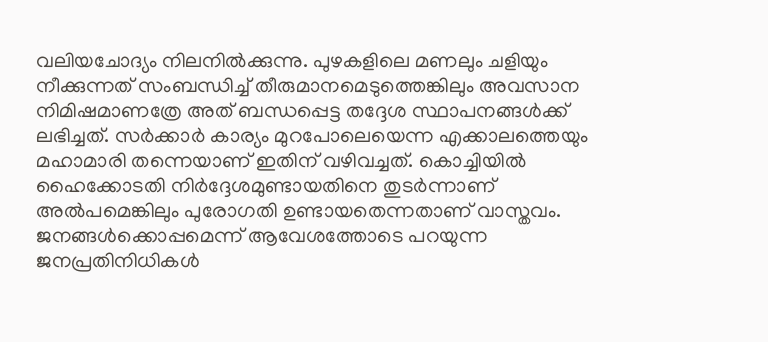വലിയചോദ്യം നിലനില്‍ക്കുന്നു. പുഴകളിലെ മണലും ചളിയും നീക്കുന്നത് സംബന്ധിച്ച് തീരുമാനമെടുത്തെങ്കിലും അവസാന നിമിഷമാണത്രേ അത് ബന്ധപ്പെട്ട തദ്ദേശ സ്ഥാപനങ്ങള്‍ക്ക് ലഭിച്ചത്. സര്‍ക്കാര്‍ കാര്യം മുറപോലെയെന്ന എക്കാലത്തെയും മഹാമാരി തന്നെയാണ് ഇതിന് വഴിവച്ചത്. കൊച്ചിയില്‍ ഹൈക്കോടതി നിര്‍ദ്ദേശമുണ്ടായതിനെ തുടര്‍ന്നാണ് അല്‍പമെങ്കിലും പുരോഗതി ഉണ്ടായതെന്നതാണ് വാസ്തവം. ജനങ്ങള്‍ക്കൊപ്പമെന്ന് ആവേശത്തോടെ പറയുന്ന ജനപ്രതിനിധികള്‍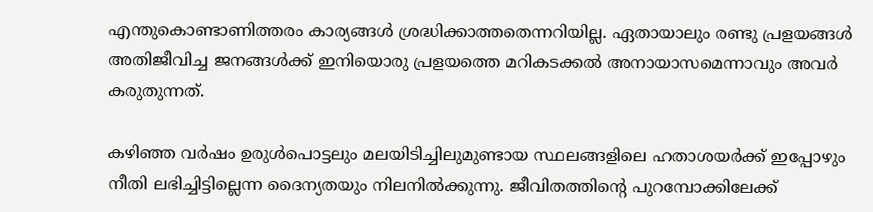എന്തുകൊണ്ടാണിത്തരം കാര്യങ്ങള്‍ ശ്രദ്ധിക്കാത്തതെന്നറിയില്ല. ഏതായാലും രണ്ടു പ്രളയങ്ങള്‍ അതിജീവിച്ച ജനങ്ങള്‍ക്ക് ഇനിയൊരു പ്രളയത്തെ മറികടക്കല്‍ അനായാസമെന്നാവും അവര്‍ കരുതുന്നത്.

കഴിഞ്ഞ വര്‍ഷം ഉരുള്‍പൊട്ടലും മലയിടിച്ചിലുമുണ്ടായ സ്ഥലങ്ങളിലെ ഹതാശയര്‍ക്ക് ഇപ്പോഴും നീതി ലഭിച്ചിട്ടില്ലെന്ന ദൈന്യതയും നിലനില്‍ക്കുന്നു. ജീവിതത്തിന്റെ പുറമ്പോക്കിലേക്ക്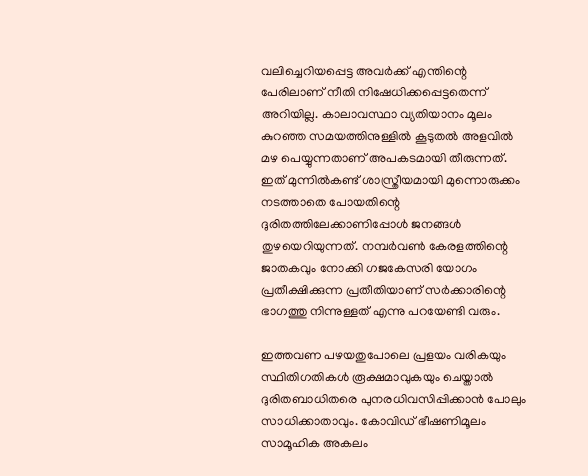വലിച്ചെറിയപ്പെട്ട അവര്‍ക്ക് എന്തിന്റെ പേരിലാണ് നീതി നിഷേധിക്കപ്പെട്ടതെന്ന് അറിയില്ല. കാലാവസ്ഥാ വ്യതിയാനം മൂലം കുറഞ്ഞ സമയത്തിനുള്ളില്‍ കൂടുതല്‍ അളവില്‍ മഴ പെയ്യുന്നതാണ് അപകടമായി തീരുന്നത്. ഇത് മുന്നില്‍കണ്ട് ശാസ്ത്രീയമായി മുന്നൊരുക്കം നടത്താതെ പോയതിന്റെ ദുരിതത്തിലേക്കാണിപ്പോള്‍ ജനങ്ങള്‍ തുഴയെറിയുന്നത്. നമ്പര്‍വണ്‍ കേരളത്തിന്റെ ജാതകവും നോക്കി ഗജകേസരി യോഗം പ്രതീക്ഷിക്കുന്ന പ്രതീതിയാണ് സര്‍ക്കാരിന്റെ ഭാഗത്തു നിന്നുള്ളത് എന്നു പറയേണ്ടി വരും.

ഇത്തവണ പഴയതുപോലെ പ്രളയം വരികയും സ്ഥിതിഗതികള്‍ രൂക്ഷമാവുകയും ചെയ്താല്‍ ദുരിതബാധിതരെ പുനരധിവസിപ്പിക്കാന്‍ പോലും സാധിക്കാതാവും. കോവിഡ് ഭീഷണിമൂലം സാമൂഹിക അകലം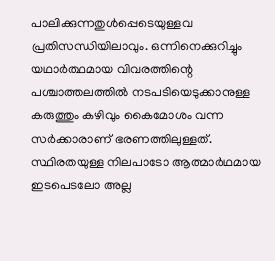പാലിക്കുന്നതുള്‍പ്പെടെയുള്ളവ പ്രതിസന്ധിയിലാവും. ഒന്നിനെക്കുറിച്ചും യഥാര്‍ത്ഥമായ വിവരത്തിന്റെ പശ്ചാത്തലത്തില്‍ നടപടിയെടുക്കാനുള്ള കരുത്തും കഴിവും കൈമോശം വന്ന സര്‍ക്കാരാണ് ഭരണത്തിലുള്ളത്. സ്ഥിരതയുള്ള നിലപാടോ ആത്മാര്‍ഥമായ ഇടപെടലോ അല്ല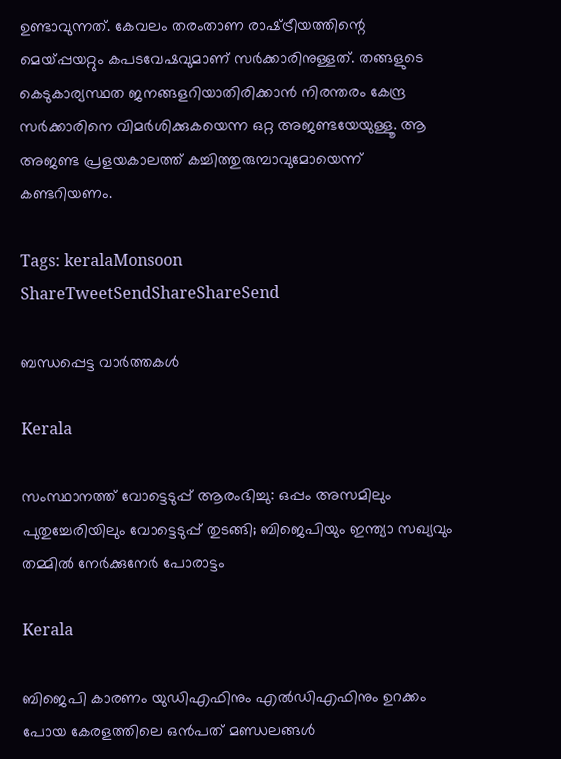ഉണ്ടാവുന്നത്. കേവലം തരംതാണ രാഷ്‌ട്രീയത്തിന്റെ മെയ്‌പ്പയറ്റും കപടവേഷവുമാണ് സര്‍ക്കാരിനുള്ളത്. തങ്ങളുടെ കെടുകാര്യസ്ഥത ജനങ്ങളറിയാതിരിക്കാന്‍ നിരന്തരം കേന്ദ്ര സര്‍ക്കാരിനെ വിമര്‍ശിക്കുകയെന്ന ഒറ്റ അജണ്ടയേയുള്ളൂ. ആ അജണ്ട പ്രളയകാലത്ത് കച്ചിത്തുരുമ്പാവുമോയെന്ന് കണ്ടറിയണം.

Tags: keralaMonsoon
ShareTweetSendShareShareSend

ബന്ധപ്പെട്ട വാര്‍ത്തകള്‍

Kerala

സംസ്ഥാനത്ത് വോട്ടെടുപ്പ് ആരംഭിച്ചു: ഒപ്പം അസമിലും പുതുച്ചേരിയിലും വോട്ടെടുപ്പ് തുടങ്ങി; ബിജെപിയും ഇന്ത്യാ സഖ്യവും തമ്മിൽ നേർക്കുനേർ പോരാട്ടം

Kerala

ബിജെപി കാരണം യുഡിഎഫിനും എല്‍ഡിഎഫിനും ഉറക്കം പോയ കേരളത്തിലെ ഒന്‍പത് മണ്ഡലങ്ങള്‍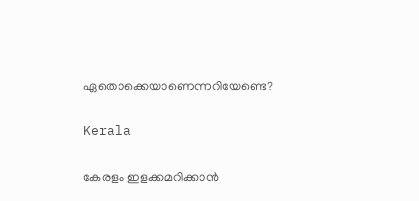ഏതൊക്കെയാണെന്നറിയേണ്ടെ?

Kerala

കേരളം ഇളക്കമറിക്കാന്‍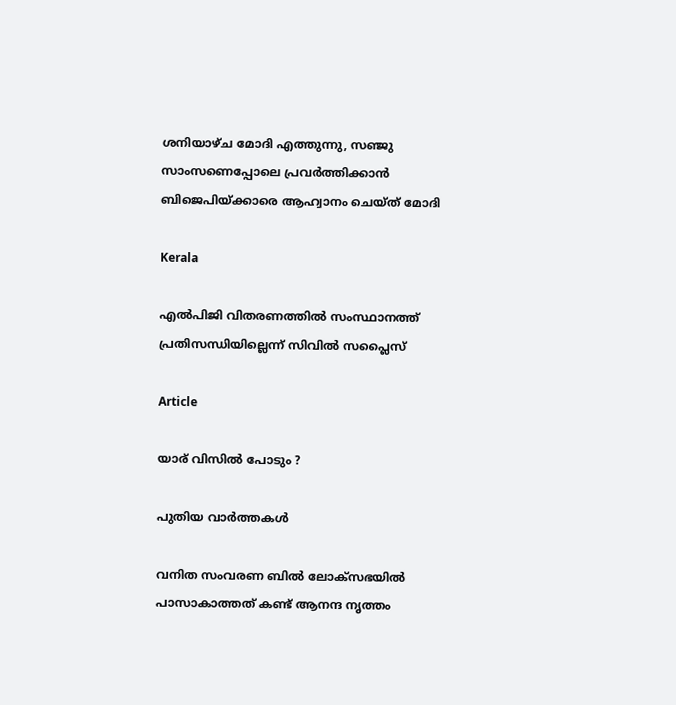ശനിയാഴ്ച മോദി എത്തുന്നു, സഞ്ജു സാംസണെപ്പോലെ പ്രവര്‍ത്തിക്കാന്‍ ബിജെപിയ്‌ക്കാരെ ആഹ്വാനം ചെയ്ത് മോദി

Kerala

എല്‍പിജി വിതരണത്തില്‍ സംസ്ഥാനത്ത് പ്രതിസന്ധിയില്ലെന്ന് സിവില്‍ സപ്ലൈസ്

Article

യാര് വിസില്‍ പോടും ?

പുതിയ വാര്‍ത്തകള്‍

വനിത സംവരണ ബിൽ ലോക്സഭയിൽ പാസാകാത്തത് കണ്ട് ആനന്ദ നൃത്തം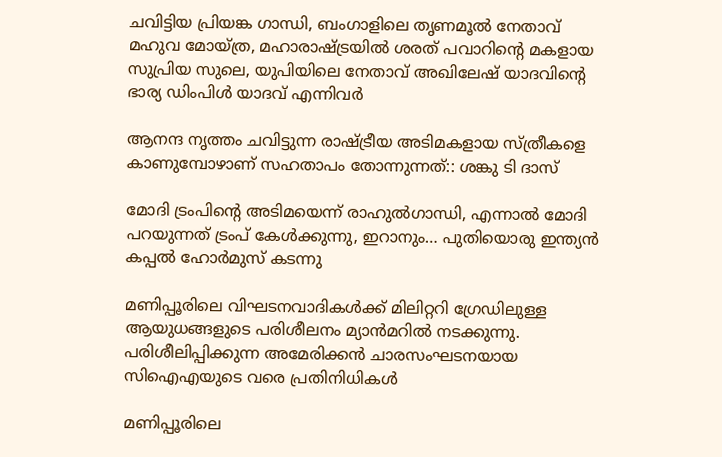ചവിട്ടിയ പ്രിയങ്ക ഗാന്ധി, ബംഗാളിലെ തൃണമൂല്‍ നേതാവ് മഹുവ മോയ്ത്ര, മഹാരാഷ്ട്രയില്‍ ശരത് പവാറിന്‍റെ മകളായ സുപ്രിയ സുലെ, യുപിയിലെ നേതാവ് അഖിലേഷ് യാദവിന്‍റെ ഭാര്യ ഡിംപിള്‍ യാദവ് എന്നിവര്‍

ആനന്ദ നൃത്തം ചവിട്ടുന്ന രാഷ്‌ട്രീയ അടിമകളായ സ്ത്രീകളെ കാണുമ്പോഴാണ് സഹതാപം തോന്നുന്നത്:: ശങ്കു ടി ദാസ്

മോദി ട്രംപിന്റെ അടിമയെന്ന് രാഹുല്‍ഗാന്ധി, എന്നാല്‍ മോദി പറയുന്നത് ട്രംപ് കേള്‍ക്കുന്നു, ഇറാനും… പുതിയൊരു ഇന്ത്യന്‍ കപ്പല്‍ ഹോര്‍മുസ് കടന്നു

മണിപ്പൂരിലെ വിഘടനവാദികള്‍ക്ക് മിലിറ്ററി ഗ്രേഡിലുള്ള ആയുധങ്ങളുടെ പരിശീലനം മ്യാന്‍മറില്‍ നടക്കുന്നു. പരിശീലിപ്പിക്കുന്ന അമേരിക്കന്‍ ചാരസംഘടനയായ സിഐഎയുടെ വരെ പ്രതിനിധികള്‍

മണിപ്പൂരിലെ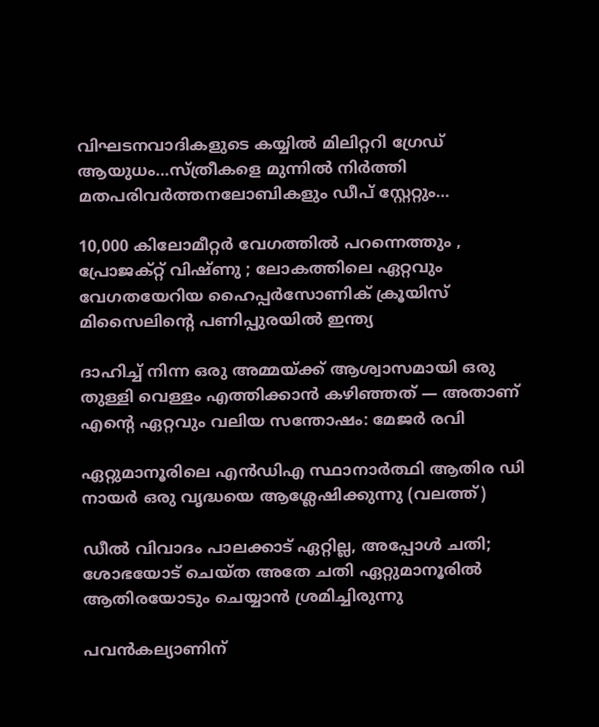വിഘടനവാദികളുടെ കയ്യില്‍ മിലിറ്ററി ഗ്രേഡ് ആയുധം…സ്ത്രീകളെ മുന്നില്‍ നിര്‍ത്തി മതപരിവര്‍ത്തനലോബികളും ഡീപ് സ്റ്റേറ്റും…

10,000 കിലോമീറ്റർ വേഗത്തിൽ പറന്നെത്തും , പ്രോജക്റ്റ് വിഷ്ണു ; ലോകത്തിലെ ഏറ്റവും വേഗതയേറിയ ഹൈപ്പർസോണിക് ക്രൂയിസ് മിസൈലിന്റെ പണിപ്പുരയിൽ ഇന്ത്യ

ദാഹിച്ച് നിന്ന ഒരു അമ്മയ്‌ക്ക് ആശ്വാസമായി ഒരു തുള്ളി വെള്ളം എത്തിക്കാൻ കഴിഞ്ഞത് — അതാണ് എന്റെ ഏറ്റവും വലിയ സന്തോഷം: മേജര്‍ രവി

ഏറ്റുമാനൂരിലെ എന്‍ഡിഎ സ്ഥാനാര്‍ത്ഥി ആതിര ഡി നായര്‍ ഒരു വൃദ്ധയെ ആശ്ലേഷിക്കുന്നു (വലത്ത്)

ഡീല്‍ വിവാദം പാലക്കാട് ഏറ്റില്ല, അപ്പോള്‍ ചതി; ശോഭയോട് ചെയ്ത അതേ ചതി ഏറ്റുമാനൂരില്‍ ആതിരയോടും ചെയ്യാന്‍ ശ്രമിച്ചിരുന്നു

പവന്‍കല്യാണിന്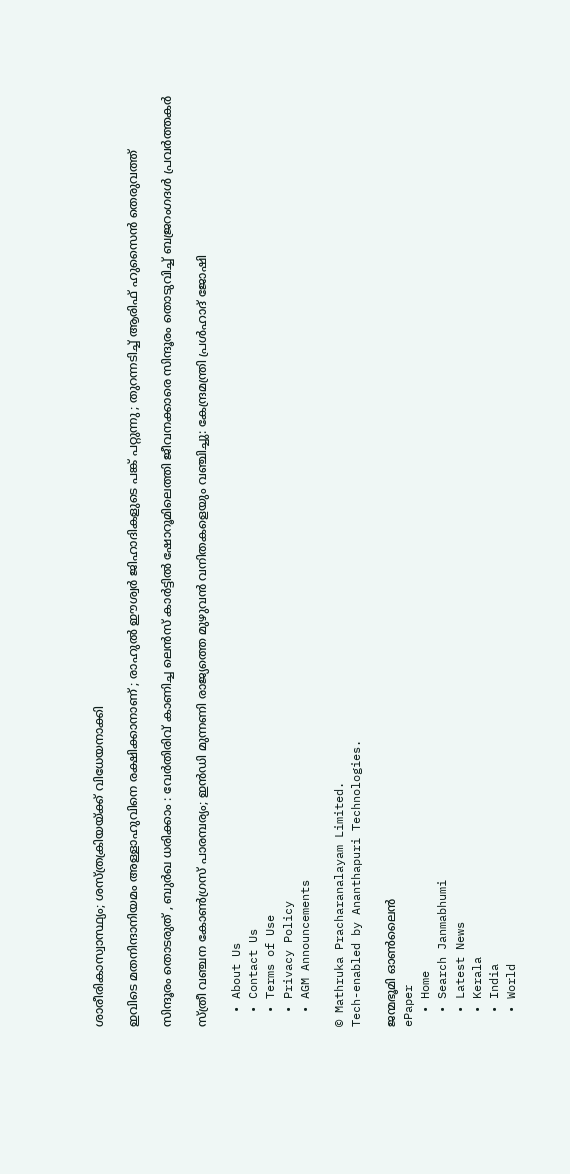ശാരീരികാസ്വാസ്ഥ്യം; ശസ്ത്രക്രിയയ്‌ക്ക് വിധേയനാക്കി

ഇവിടെ മതനിന്ദാനിയമം അള്ളാ‍ഹുവിനെ രക്ഷിക്കാനാണ് ; രാഹുൽ ഈശ്വർ ജിഹാദികളുടെ പങ്ക് പറ്റുന്നു ; തുറന്നടിച്ച് ആരിഫ് ഹുസൈൻ തെരുവത്ത്

സിന്ദൂരം തൊടരുത് , ബുർഖ ധരിക്കാം : വേർതിരിവ് കാണിച്ച ലെന്‍സ് കാര്‍ട്ടിൽ ഷോറൂമിലെത്തി ജീവനക്കാരെ സിന്ദൂരം തൊടുവിച്ച് ബജ്രറംഗദൾ പ്രവർത്തകർ

സ്ത്രീ വഞ്ചന കോണ്‍ഗ്രസ് പാരമ്പര്യം; ഇന്‍ഡി മുന്നണി രാജ്യത്തെ മുഴുവന്‍ വനിതകളെയും വഞ്ചിച്ചു: കേന്ദ്രമന്ത്രി പ്രള്‍ഹാദ് ജോഷി

  • About Us
  • Contact Us
  • Terms of Use
  • Privacy Policy
  • AGM Announcements

© Mathruka Pracharanalayam Limited.
Tech-enabled by Ananthapuri Technologies.

ജന്മഭൂമി ഓണ്‍ലൈന്‍
ePaper
  • Home
  • Search Janmabhumi
  • Latest News
  • Kerala
  • India
  • World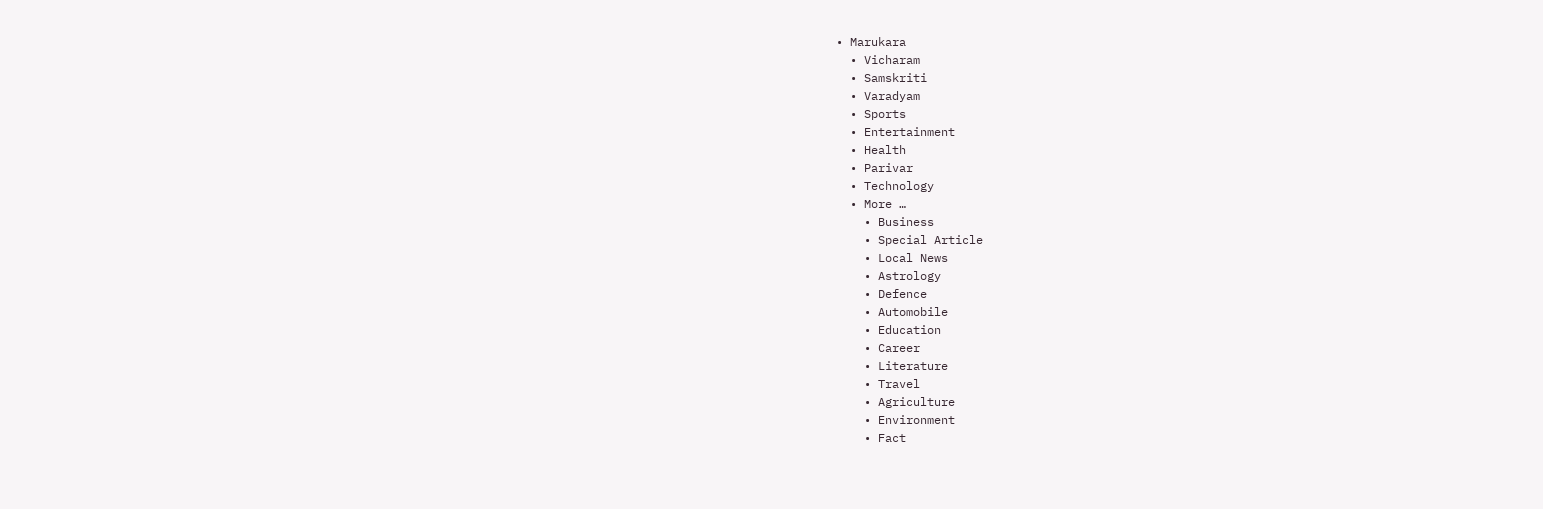• Marukara
  • Vicharam
  • Samskriti
  • Varadyam
  • Sports
  • Entertainment
  • Health
  • Parivar
  • Technology
  • More …
    • Business
    • Special Article
    • Local News
    • Astrology
    • Defence
    • Automobile
    • Education
    • Career
    • Literature
    • Travel
    • Agriculture
    • Environment
    • Fact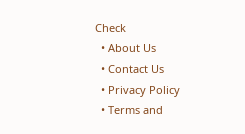Check
  • About Us
  • Contact Us
  • Privacy Policy
  • Terms and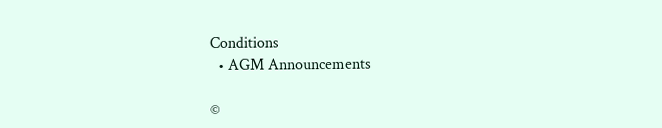Conditions
  • AGM Announcements

©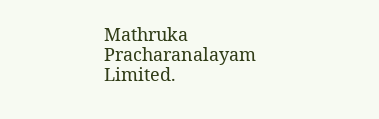Mathruka Pracharanalayam Limited.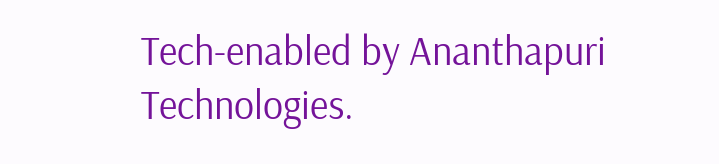Tech-enabled by Ananthapuri Technologies.